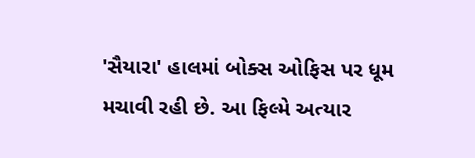'સૈયારા' હાલમાં બોક્સ ઓફિસ પર ધૂમ મચાવી રહી છે. આ ફિલ્મે અત્યાર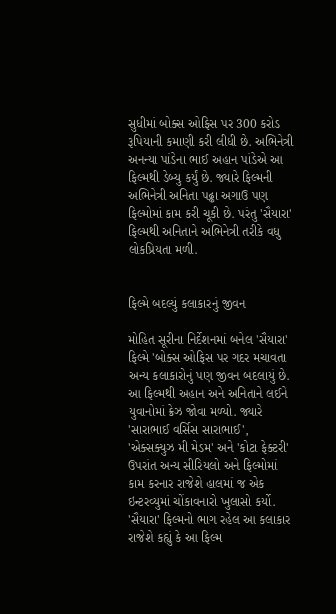સુધીમાં બોક્સ ઓફિસ પર 300 કરોડ રૂપિયાની કમાણી કરી લીધી છે. અભિનેત્રી અનન્યા પાંડેના ભાઈ અહાન પાંડેએ આ ફિલ્મથી ડેબ્યુ કર્યું છે. જ્યારે ફિલ્મની અભિનેત્રી અનિતા પઢ્ઢા અગાઉ પણ ફિલ્મોમાં કામ કરી ચૂકી છે. પરંતુ 'સૈયારા' ફિલ્મથી અનિતાને અભિનેત્રી તરીકે વધુ લોકપ્રિયતા મળી.


ફિલ્મે બદલ્યું કલાકારનું જીવન

મોહિત સૂરીના નિર્દેશનમાં બનેલ 'સૈયારા' ફિલ્મે 'બોક્સ ઓફિસ પર ગદર મચાવતા અન્ય કલાકારોનું પણ જીવન બદલાયું છે. આ ફિલ્મથી અહાન અને અનિતાને લઈને યુવાનોમાં ક્રેઝ જોવા મળ્યો. જ્યારે  'સારાભાઈ વર્સિસ સારાભાઈ', 'એક્સક્યુઝ મી મેડમ' અને 'કોટા ફેક્ટરી' ઉપરાંત અન્ય સીરિયલો અને ફિલ્મોમાં કામ કરનાર રાજેશે હાલમાં જ એક ઇન્ટરવ્યુમાં ચોંકાવનારો ખુલાસો કર્યો. 'સૈયારા' ફિલ્મનો ભાગ રહેલ આ કલાકાર રાજેશે કહ્યું કે આ ફિલ્મ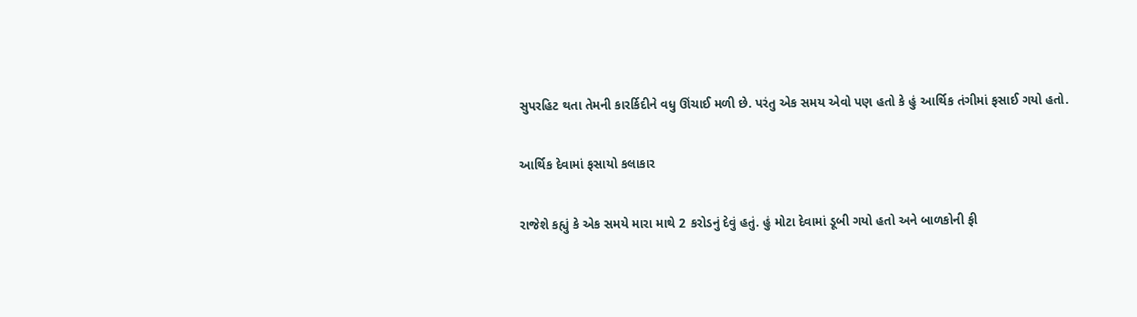સુપરહિટ થતા તેમની કારર્કિદીને વધુ ઊંચાઈ મળી છે. પરંતુ એક સમય એવો પણ હતો કે હું આર્થિક તંગીમાં ફસાઈ ગયો હતો.

આર્થિક દેવામાં ફસાયો કલાકાર

રાજેશે કહ્યું કે એક સમયે મારા માથે 2 કરોડનું દેવું હતું. હું મોટા દેવામાં ડૂબી ગયો હતો અને બાળકોની ફી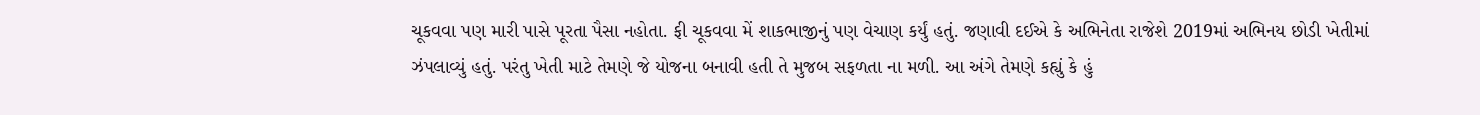ચૂકવવા પણ મારી પાસે પૂરતા પૈસા નહોતા. ફી ચૂકવવા મેં શાકભાજીનું પણ વેચાણ કર્યું હતું. જણાવી દઈએ કે અભિનેતા રાજેશે 2019માં અભિનય છોડી ખેતીમાં ઝંપલાવ્યું હતું. પરંતુ ખેતી માટે તેમણે જે યોજના બનાવી હતી તે મુજબ સફળતા ના મળી. આ અંગે તેમણે કહ્યું કે હું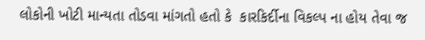લોકોની ખોટી માન્યતા તોડવા માંગતો હતો કે  કારકિર્દીના વિકલ્પ ના હોય તેવા જ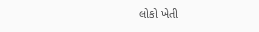લોકો ખેતી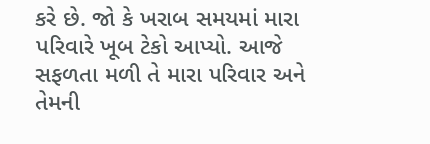કરે છે. જો કે ખરાબ સમયમાં મારા પરિવારે ખૂબ ટેકો આપ્યો. આજે સફળતા મળી તે મારા પરિવાર અને તેમની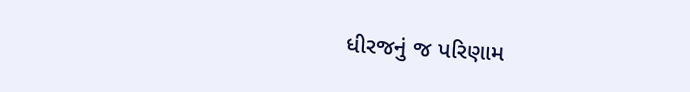ધીરજનું જ પરિણામ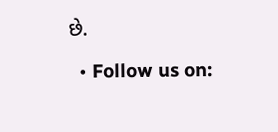છે.

  • Follow us on: